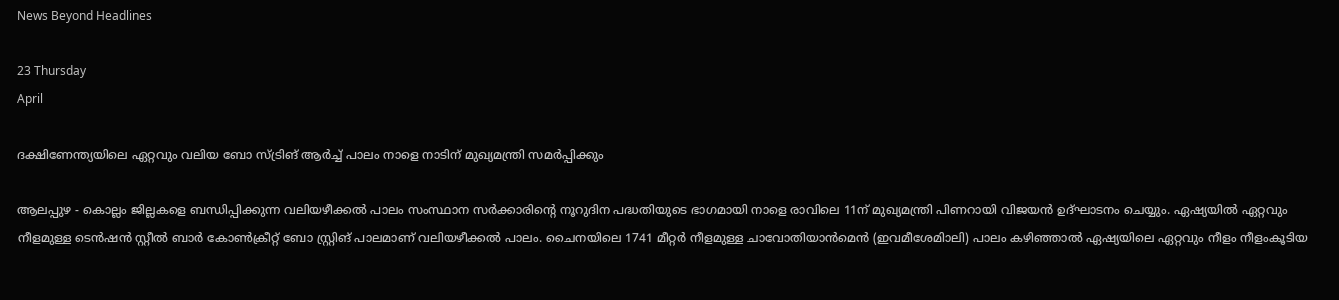News Beyond Headlines

23 Thursday
April

ദക്ഷിണേന്ത്യയിലെ ഏറ്റവും വലിയ ബോ സ്ട്രിങ് ആര്‍ച്ച് പാലം നാളെ നാടിന് മുഖ്യമന്ത്രി സമര്‍പ്പിക്കും

ആലപ്പുഴ - കൊല്ലം ജില്ലകളെ ബന്ധിപ്പിക്കുന്ന വലിയഴീക്കല്‍ പാലം സംസ്ഥാന സര്‍ക്കാരിന്റെ നൂറുദിന പദ്ധതിയുടെ ഭാഗമായി നാളെ രാവിലെ 11ന് മുഖ്യമന്ത്രി പിണറായി വിജയന്‍ ഉദ്ഘാടനം ചെയ്യും. ഏഷ്യയില്‍ ഏറ്റവും നീളമുള്ള ടെന്‍ഷന്‍ സ്റ്റീല്‍ ബാര്‍ കോണ്‍ക്രീറ്റ് ബോ സ്റ്റ്രിങ് പാലമാണ് വലിയഴീക്കല്‍ പാലം. ചൈനയിലെ 1741 മീറ്റര്‍ നീളമുള്ള ചാവോതിയാന്‍മെന്‍ (ഇവമീശേമിാലി) പാലം കഴിഞ്ഞാല്‍ ഏഷ്യയിലെ ഏറ്റവും നീളം നീളംകൂടിയ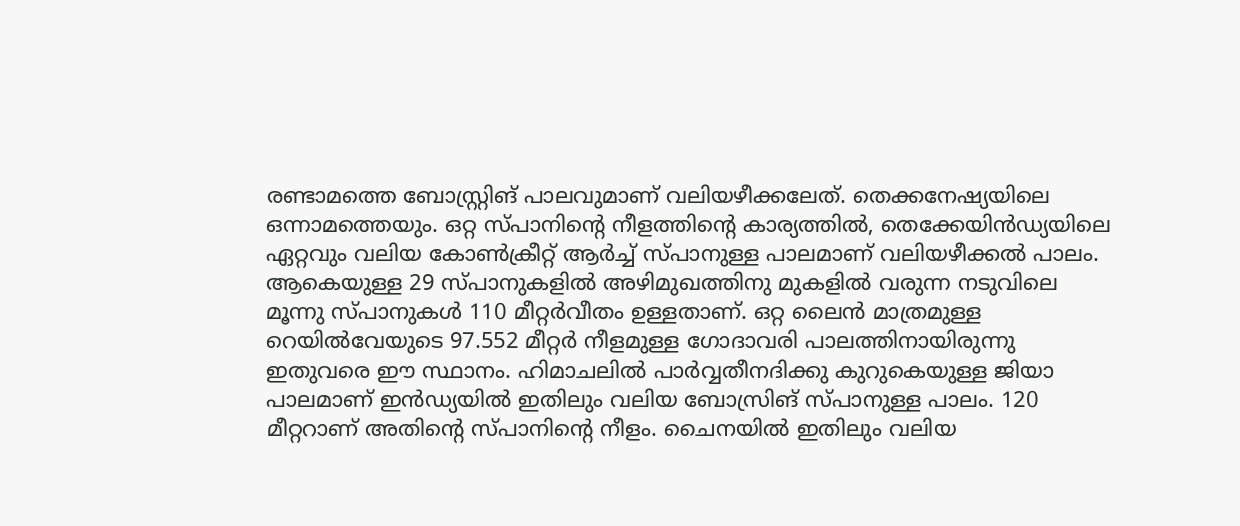രണ്ടാമത്തെ ബോസ്റ്റ്രിങ് പാലവുമാണ് വലിയഴീക്കലേത്. തെക്കനേഷ്യയിലെ ഒന്നാമത്തെയും. ഒറ്റ സ്പാനിന്റെ നീളത്തിന്റെ കാര്യത്തില്‍, തെക്കേയിന്‍ഡ്യയിലെ ഏറ്റവും വലിയ കോണ്‍ക്രീറ്റ് ആര്‍ച്ച് സ്പാനുള്ള പാലമാണ് വലിയഴീക്കല്‍ പാലം. ആകെയുള്ള 29 സ്പാനുകളില്‍ അഴിമുഖത്തിനു മുകളില്‍ വരുന്ന നടുവിലെ മൂന്നു സ്പാനുകള്‍ 110 മീറ്റര്‍വീതം ഉള്ളതാണ്. ഒറ്റ ലൈന്‍ മാത്രമുള്ള റെയില്‍വേയുടെ 97.552 മീറ്റര്‍ നീളമുള്ള ഗോദാവരി പാലത്തിനായിരുന്നു ഇതുവരെ ഈ സ്ഥാനം. ഹിമാചലില്‍ പാര്‍വ്വതീനദിക്കു കുറുകെയുള്ള ജിയാ പാലമാണ് ഇന്‍ഡ്യയില്‍ ഇതിലും വലിയ ബോസ്രിങ് സ്പാനുള്ള പാലം. 120 മീറ്ററാണ് അതിന്റെ സ്പാനിന്റെ നീളം. ചൈനയില്‍ ഇതിലും വലിയ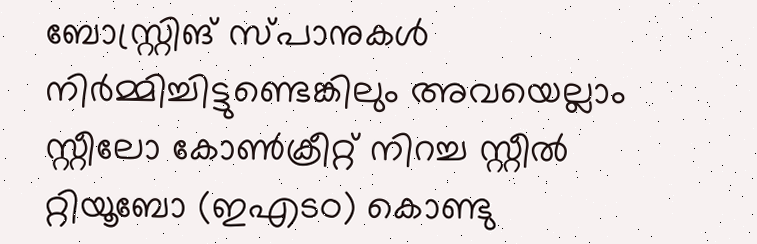ബോസ്റ്റ്രിങ് സ്പാനുകള്‍ നിര്‍മ്മിച്ചിട്ടുണ്ടെങ്കിലും അവയെല്ലാം സ്റ്റീലോ കോണ്‍ക്രീറ്റ് നിറച്ച സ്റ്റീല്‍ റ്റിയൂബോ (ഇഎടഠ) കൊണ്ടു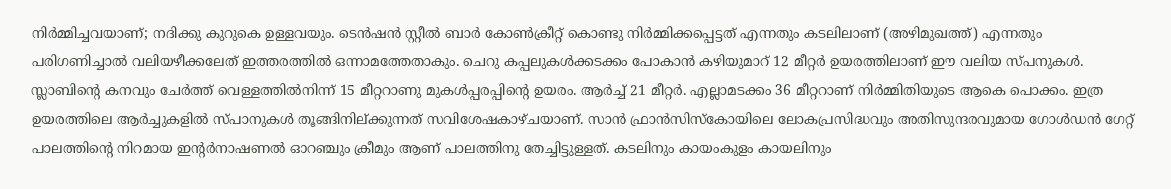നിര്‍മ്മിച്ചവയാണ്; നദിക്കു കുറുകെ ഉള്ളവയും. ടെന്‍ഷന്‍ സ്റ്റീല്‍ ബാര്‍ കോണ്‍ക്രീറ്റ് കൊണ്ടു നിര്‍മ്മിക്കപ്പെട്ടത് എന്നതും കടലിലാണ് (അഴിമുഖത്ത്) എന്നതും പരിഗണിച്ചാല്‍ വലിയഴീക്കലേത് ഇത്തരത്തില്‍ ഒന്നാമത്തേതാകും. ചെറു കപ്പലുകള്‍ക്കടക്കം പോകാന്‍ കഴിയുമാറ് 12 മീറ്റര്‍ ഉയരത്തിലാണ് ഈ വലിയ സ്പനുകള്‍. സ്ലാബിന്റെ കനവും ചേര്‍ത്ത് വെള്ളത്തില്‍നിന്ന് 15 മീറ്ററാണു മുകള്‍പ്പരപ്പിന്റെ ഉയരം. ആര്‍ച്ച് 21 മീറ്റര്‍. എല്ലാമടക്കം 36 മീറ്ററാണ് നിര്‍മ്മിതിയുടെ ആകെ പൊക്കം. ഇത്ര ഉയരത്തിലെ ആര്‍ച്ചുകളില്‍ സ്പാനുകള്‍ തൂങ്ങിനില്ക്കുന്നത് സവിശേഷകാഴ്ചയാണ്. സാന്‍ ഫ്രാന്‍സിസ്‌കോയിലെ ലോകപ്രസിദ്ധവും അതിസുന്ദരവുമായ ഗോള്‍ഡന്‍ ഗേറ്റ് പാലത്തിന്റെ നിറമായ ഇന്റര്‍നാഷണല്‍ ഓറഞ്ചും ക്രീമും ആണ് പാലത്തിനു തേച്ചിട്ടുള്ളത്. കടലിനും കായംകുളം കായലിനും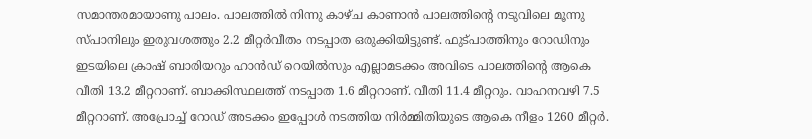സമാന്തരമായാണു പാലം. പാലത്തില്‍ നിന്നു കാഴ്ച കാണാന്‍ പാലത്തിന്റെ നടുവിലെ മൂന്നു സ്പാനിലും ഇരുവശത്തും 2.2 മീറ്റര്‍വീതം നടപ്പാത ഒരുക്കിയിട്ടുണ്ട്. ഫുട്പാത്തിനും റോഡിനും ഇടയിലെ ക്രാഷ് ബാരിയറും ഹാന്‍ഡ് റെയില്‍സും എല്ലാമടക്കം അവിടെ പാലത്തിന്റെ ആകെ വീതി 13.2 മീറ്ററാണ്. ബാക്കിസ്ഥലത്ത് നടപ്പാത 1.6 മീറ്ററാണ്. വീതി 11.4 മീറ്ററും. വാഹനവഴി 7.5 മീറ്ററാണ്. അപ്രോച്ച് റോഡ് അടക്കം ഇപ്പോള്‍ നടത്തിയ നിര്‍മ്മിതിയുടെ ആകെ നീളം 1260 മീറ്റര്‍.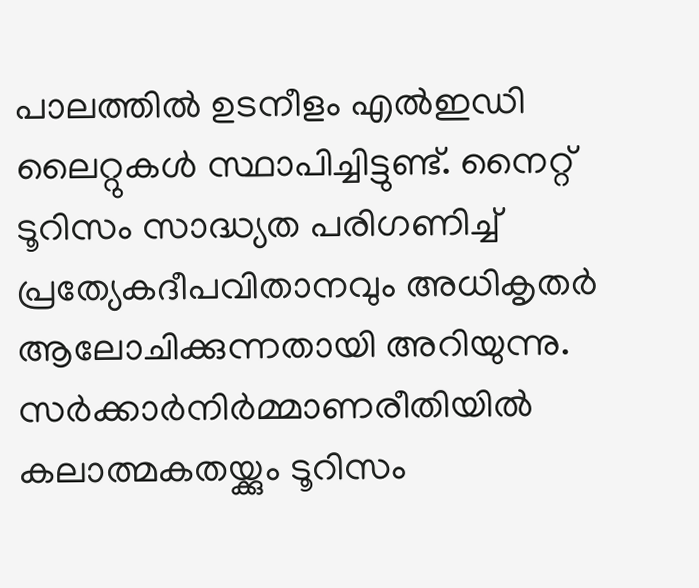പാലത്തില്‍ ഉടനീളം എല്‍ഇഡി ലൈറ്റുകള്‍ സ്ഥാപിച്ചിട്ടുണ്ട്. നൈറ്റ് ടൂറിസം സാദ്ധ്യത പരിഗണിച്ച് പ്രത്യേകദീപവിതാനവും അധികൃതര്‍ ആലോചിക്കുന്നതായി അറിയുന്നു. സര്‍ക്കാര്‍നിര്‍മ്മാണരീതിയില്‍ കലാത്മകതയ്ക്കും ടൂറിസം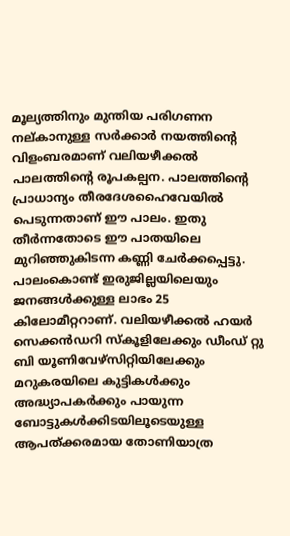മൂല്യത്തിനും മുന്തിയ പരിഗണന നല്കാനുള്ള സര്‍ക്കാര്‍ നയത്തിന്റെ വിളംബരമാണ് വലിയഴീക്കല്‍ പാലത്തിന്റെ രൂപകല്പന. പാലത്തിന്റെ പ്രാധാന്യം തീരദേശഹൈവേയില്‍ പെടുന്നതാണ് ഈ പാലം. ഇതു തീര്‍ന്നതോടെ ഈ പാതയിലെ മുറിഞ്ഞുകിടന്ന കണ്ണി ചേര്‍ക്കപ്പെട്ടു. പാലംകൊണ്ട് ഇരുജില്ലയിലെയും ജനങ്ങള്‍ക്കുള്ള ലാഭം 25 കിലോമീറ്ററാണ്. വലിയഴീക്കല്‍ ഹയര്‍ സെക്കന്‍ഡറി സ്‌കൂളിലേക്കും ഡീംഡ് റ്റു ബി യൂണിവേഴ്‌സിറ്റിയിലേക്കും മറുകരയിലെ കുട്ടികള്‍ക്കും അദ്ധ്യാപകര്‍ക്കും പായുന്ന ബോട്ടുകള്‍ക്കിടയിലൂടെയുള്ള ആപത്ക്കരമായ തോണിയാത്ര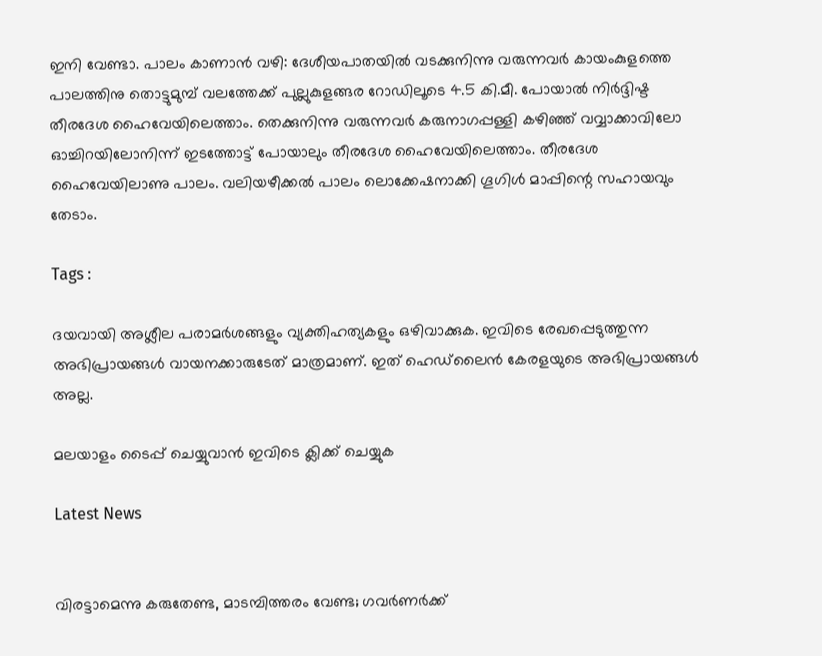ഇനി വേണ്ടാ. പാലം കാണാന്‍ വഴി: ദേശീയപാതയില്‍ വടക്കുനിന്നു വരുന്നവര്‍ കായംകുളത്തെ പാലത്തിനു തൊട്ടുമുമ്പ് വലത്തേക്ക് പുല്ലുകുളങ്ങര റോഡിലൂടെ 4.5 കി.മീ. പോയാല്‍ നിര്‍ദ്ദിഷ്ട തീരദേശ ഹൈവേയിലെത്താം. തെക്കുനിന്നു വരുന്നവര്‍ കരുനാഗപ്പള്ളി കഴിഞ്ഞ് വവ്വാക്കാവിലോ ഓച്ചിറയിലോനിന്ന് ഇടത്തോട്ട് പോയാലും തീരദേശ ഹൈവേയിലെത്താം. തീരദേശ ഹൈവേയിലാണു പാലം. വലിയഴീക്കല്‍ പാലം ലൊക്കേഷനാക്കി ഗൂഗിള്‍ മാപ്പിന്റെ സഹായവും തേടാം.

Tags :

ദയവായി അശ്ലീല പരാമര്‍ശങ്ങളും വ്യക്തിഹത്യകളും ഒഴിവാക്കുക. ഇവിടെ രേഖപ്പെടുത്തുന്ന അഭിപ്രായങ്ങള്‍ വായനക്കാരുടേത്‌ മാത്രമാണ്‌. ഇത്‌ ഹെഡ്‌ലൈന്‍ കേരളയുടെ അഭിപ്രായങ്ങള്‍ അല്ല.

മലയാളം ടൈപ്പ് ചെയ്യുവാൻ ഇവിടെ ക്ലിക്ക് ചെയ്യുക

Latest News


വിരട്ടാമെന്നു കരുതേണ്ട, മാടമ്പിത്തരം വേണ്ട; ഗവർണർക്ക്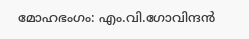മോഹഭംഗം: എം.വി.ഗോവിന്ദൻ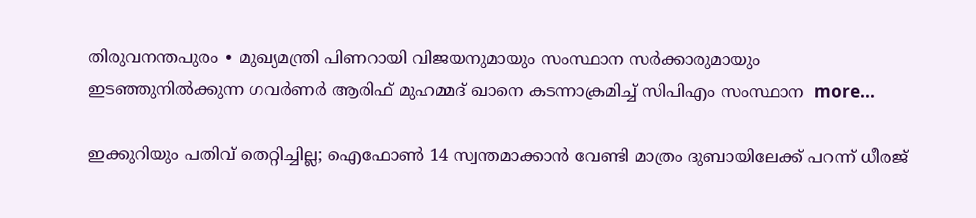തിരുവനന്തപുരം ∙ മുഖ്യമന്ത്രി പിണറായി വിജയനുമായും സംസ്ഥാന സർക്കാരുമായും ഇടഞ്ഞുനിൽക്കുന്ന ഗവര്‍ണർ ആരിഫ് മുഹമ്മദ് ഖാനെ കടന്നാക്രമിച്ച് സിപിഎം സംസ്ഥാന  more...

ഇക്കുറിയും പതിവ് തെറ്റിച്ചില്ല; ഐഫോൺ 14 സ്വന്തമാക്കാൻ വേണ്ടി മാത്രം ദുബായിലേക്ക് പറന്ന് ധീരജ്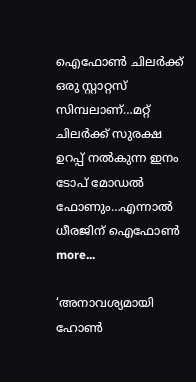ഐഫോൺ ചിലർക്ക് ഒരു സ്റ്റാറ്റസ് സിമ്പലാണ്…മറ്റ് ചിലർക്ക് സുരക്ഷ ഉറപ്പ് നൽകുന്ന ഇനം ടോപ് മോഡൽ ഫോണും…എന്നാൽ ധീരജിന് ഐഫോൺ  more...

‘അനാവശ്യമായി ഹോണ്‍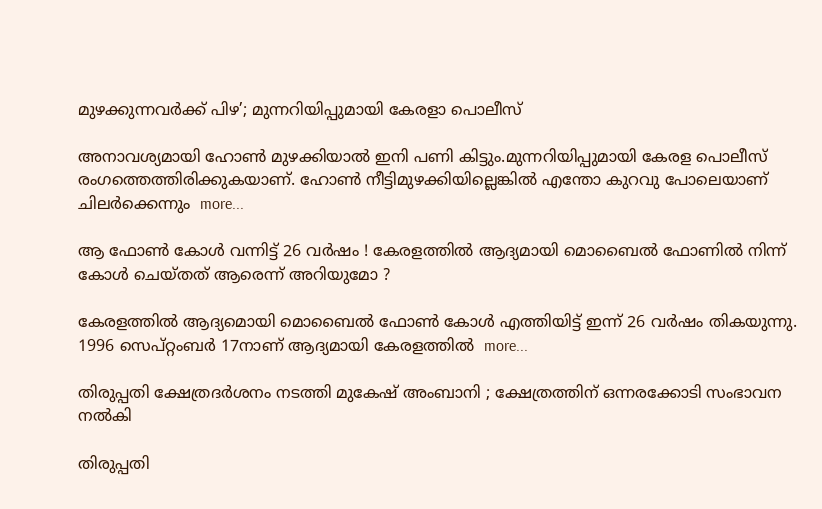മുഴക്കുന്നവർക്ക് പിഴ’; മുന്നറിയിപ്പുമായി കേരളാ പൊലീസ്

അനാവശ്യമായി ഹോണ്‍ മുഴക്കിയാല്‍ ഇനി പണി കിട്ടും.മുന്നറിയിപ്പുമായി കേരള പൊലീസ് രംഗത്തെത്തിരിക്കുകയാണ്. ഹോണ്‍ നീട്ടിമുഴക്കിയില്ലെങ്കില്‍ എന്തോ കുറവു പോലെയാണ് ചിലര്‍ക്കെന്നും  more...

ആ ഫോൺ കോൾ വന്നിട്ട് 26 വർഷം ! കേരളത്തിൽ ആദ്യമായി മൊബൈൽ ഫോണിൽ നിന്ന് കോൾ ചെയ്തത് ആരെന്ന് അറിയുമോ ?

കേരളത്തിൽ ആദ്യമൊയി മൊബൈൽ ഫോൺ കോൾ എത്തിയിട്ട് ഇന്ന് 26 വർഷം തികയുന്നു. 1996 സെപ്റ്റംബർ 17നാണ് ആദ്യമായി കേരളത്തിൽ  more...

തിരുപ്പതി ക്ഷേത്രദർശനം നടത്തി മുകേഷ് അംബാനി ; ക്ഷേത്രത്തിന് ഒന്നരക്കോടി സംഭാവന നൽകി

തിരുപ്പതി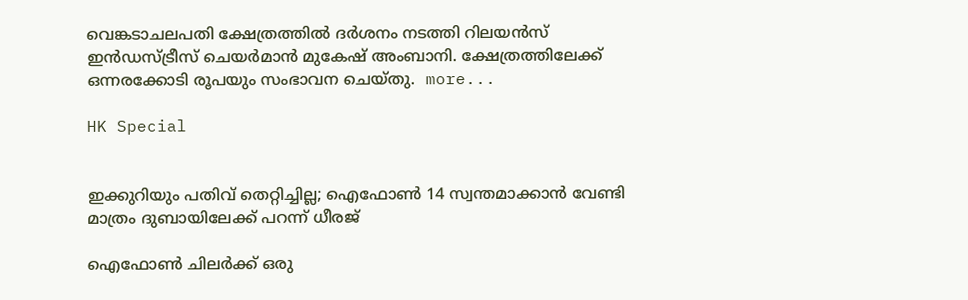വെങ്കടാചലപതി ക്ഷേത്രത്തിൽ ദർശനം നടത്തി റിലയൻസ് ഇൻഡസ്ട്രീസ് ചെയർമാൻ മുകേഷ് അംബാനി. ക്ഷേത്രത്തിലേക്ക് ഒന്നരക്കോടി രൂപയും സംഭാവന ചെയ്തു.  more...

HK Special


ഇക്കുറിയും പതിവ് തെറ്റിച്ചില്ല; ഐഫോൺ 14 സ്വന്തമാക്കാൻ വേണ്ടി മാത്രം ദുബായിലേക്ക് പറന്ന് ധീരജ്

ഐഫോൺ ചിലർക്ക് ഒരു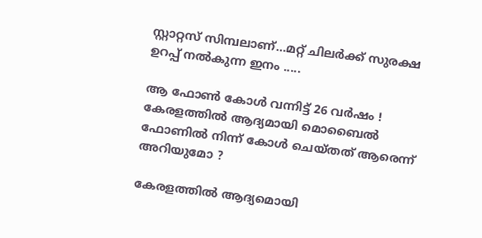സ്റ്റാറ്റസ് സിമ്പലാണ്…മറ്റ് ചിലർക്ക് സുരക്ഷ ഉറപ്പ് നൽകുന്ന ഇനം .....

ആ ഫോൺ കോൾ വന്നിട്ട് 26 വർഷം ! കേരളത്തിൽ ആദ്യമായി മൊബൈൽ ഫോണിൽ നിന്ന് കോൾ ചെയ്തത് ആരെന്ന് അറിയുമോ ?

കേരളത്തിൽ ആദ്യമൊയി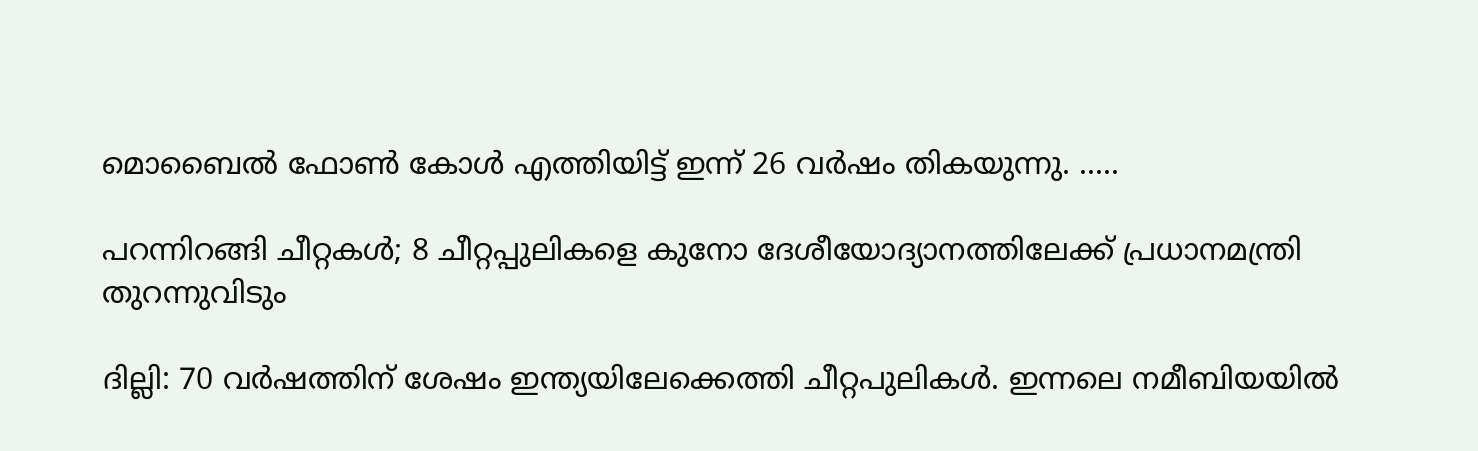മൊബൈൽ ഫോൺ കോൾ എത്തിയിട്ട് ഇന്ന് 26 വർഷം തികയുന്നു. .....

പറന്നിറങ്ങി ചീറ്റകൾ; 8 ചീറ്റപ്പുലികളെ കുനോ ദേശീയോദ്യാനത്തിലേക്ക് പ്രധാനമന്ത്രി തുറന്നുവിടും

ദില്ലി: 70 വർഷത്തിന് ശേഷം ഇന്ത്യയിലേക്കെത്തി ചീറ്റപുലികൾ. ഇന്നലെ നമീബിയയില്‍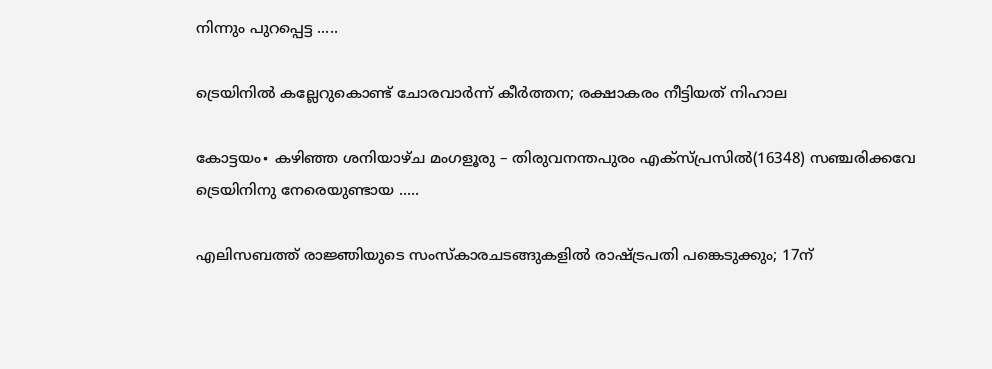നിന്നും പുറപ്പെട്ട .....

ട്രെയിനിൽ കല്ലേറുകൊണ്ട് ചോരവാർന്ന് കീർത്തന; രക്ഷാകരം നീട്ടിയത് നിഹാല

കോട്ടയം∙ കഴിഞ്ഞ ശനിയാഴ്ച മംഗളൂരു – തിരുവനന്തപുരം എക്സ്പ്രസിൽ(16348) സഞ്ചരിക്കവേ ട്രെയിനിനു നേരെയുണ്ടായ .....

എലിസബത്ത് രാജ്ഞിയുടെ സംസ്കാരചടങ്ങുകളിൽ രാഷ്ട്രപതി പങ്കെടുക്കും; 17ന്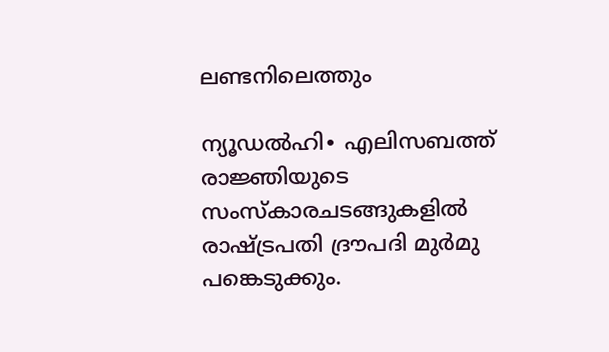ലണ്ടനിലെത്തും

ന്യൂഡൽഹി∙ എലിസബത്ത് രാജ്ഞിയുടെ സംസ്കാരചടങ്ങുകളിൽ രാഷ്ട്രപതി ദ്രൗപദി മുർമു പങ്കെടുക്കും.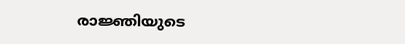രാജ്ഞിയുടെ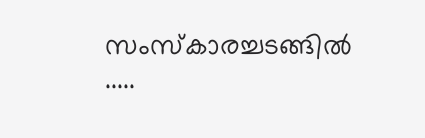സംസ്‌കാരച്ചടങ്ങിൽ .....